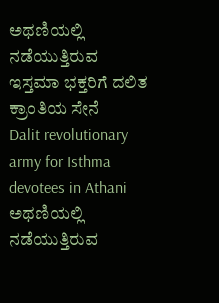ಅಥಣಿಯಲ್ಲಿ ನಡೆಯುತ್ತಿರುವ ಇಸ್ತಮಾ ಭಕ್ತರಿಗೆ ದಲಿತ ಕ್ರಾಂತಿಯ ಸೇನೆ
Dalit revolutionary army for Isthma devotees in Athani
ಅಥಣಿಯಲ್ಲಿ ನಡೆಯುತ್ತಿರುವ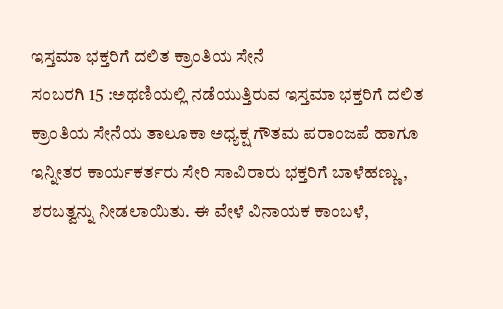ಇಸ್ತಮಾ ಭಕ್ತರಿಗೆ ದಲಿತ ಕ್ರಾಂತಿಯ ಸೇನೆ
ಸಂಬರಗಿ 15 :ಅಥಣಿಯಲ್ಲಿ ನಡೆಯುತ್ತಿರುವ ಇಸ್ತಮಾ ಭಕ್ತರಿಗೆ ದಲಿತ ಕ್ರಾಂತಿಯ ಸೇನೆಯ ತಾಲೂಕಾ ಅಧ್ಯಕ್ಷ ಗೌತಮ ಪರಾಂಜಪೆ ಹಾಗೂ ಇನ್ನೀತರ ಕಾರ್ಯಕರ್ತರು ಸೇರಿ ಸಾವಿರಾರು ಭಕ್ತರಿಗೆ ಬಾಳೆಹಣ್ಣು, ಶರಬತ್ವನ್ನು ನೀಡಲಾಯಿತು. ಈ ವೇಳೆ ವಿನಾಯಕ ಕಾಂಬಳೆ,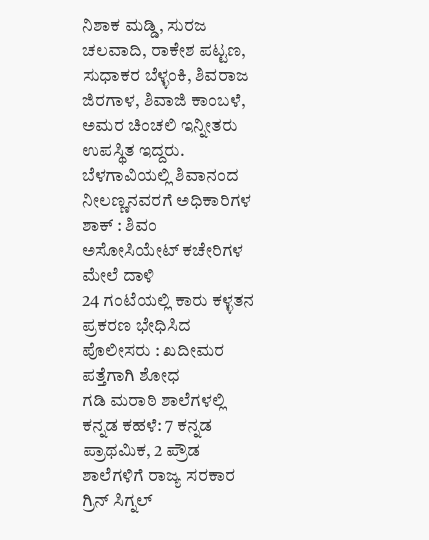ನಿಶಾಕ ಮಡ್ಡಿ, ಸುರಜ ಚಲವಾದಿ, ರಾಕೇಶ ಪಟ್ಟಣ, ಸುಧಾಕರ ಬೆಳ್ಳಂಕಿ, ಶಿವರಾಜ ಜಿರಗಾಳ, ಶಿವಾಜಿ ಕಾಂಬಳೆ, ಅಮರ ಚಿಂಚಲಿ ಇನ್ನೀತರು ಉಪಸ್ಥಿತ ಇದ್ದರು.
ಬೆಳಗಾವಿಯಲ್ಲಿ ಶಿವಾನಂದ ನೀಲಣ್ಣನವರಗೆ ಅಧಿಕಾರಿಗಳ ಶಾಕ್ : ಶಿವಂ ಅಸೋಸಿಯೇಟ್ ಕಚೇರಿಗಳ ಮೇಲೆ ದಾಳಿ
24 ಗಂಟೆಯಲ್ಲಿ ಕಾರು ಕಳ್ಳತನ ಪ್ರಕರಣ ಭೇಧಿಸಿದ ಪೊಲೀಸರು : ಖದೀಮರ ಪತ್ತೆಗಾಗಿ ಶೋಧ
ಗಡಿ ಮರಾಠಿ ಶಾಲೆಗಳಲ್ಲಿ ಕನ್ನಡ ಕಹಳೆ: 7 ಕನ್ನಡ ಪ್ರಾಥಮಿಕ, 2 ಪ್ರೌಡ ಶಾಲೆಗಳಿಗೆ ರಾಜ್ಯ ಸರಕಾರ ಗ್ರಿನ್ ಸಿಗ್ನಲ್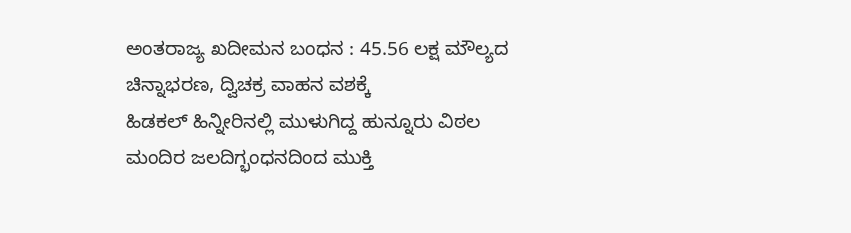ಅಂತರಾಜ್ಯ ಖದೀಮನ ಬಂಧನ : 45.56 ಲಕ್ಷ ಮೌಲ್ಯದ ಚಿನ್ನಾಭರಣ, ದ್ವಿಚಕ್ರ ವಾಹನ ವಶಕ್ಕೆ
ಹಿಡಕಲ್ ಹಿನ್ನೀರಿನಲ್ಲಿ ಮುಳುಗಿದ್ದ ಹುನ್ನೂರು ವಿಠಲ ಮಂದಿರ ಜಲದಿಗ್ಭಂಧನದಿಂದ ಮುಕ್ತಿ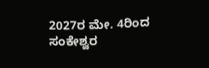2027ರ ಮೇ. 4ರಿಂದ ಸಂಕೇಶ್ವರ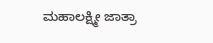ಮಹಾಲಕ್ಷ್ಮೀ ಜಾತ್ರಾ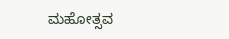ಮಹೋತ್ಸವ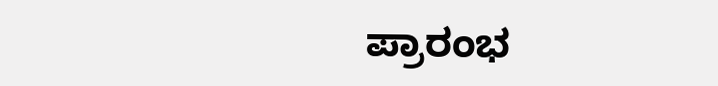ಪ್ರಾರಂಭ